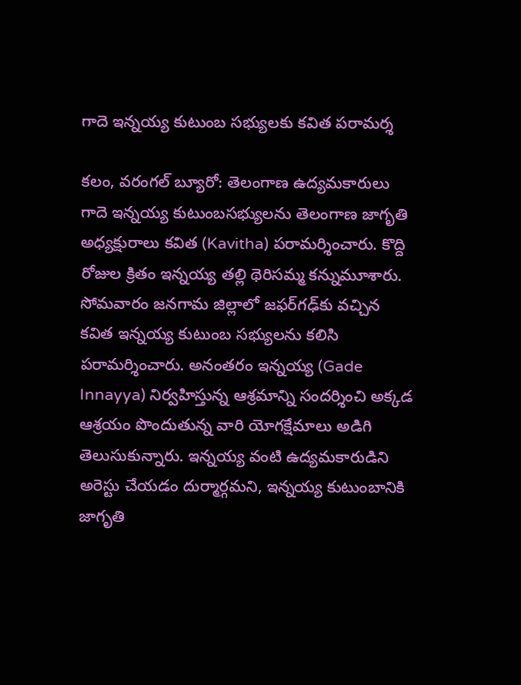గాదె ఇన్నయ్య కుటుంబ సభ్యులకు కవిత పరామర్శ

కలం, వరంగల్ బ్యూరో: తెలంగాణ ఉద్యమకారులు గాదె ఇన్నయ్య కుటుంబసభ్యులను తెలంగాణ జాగృతి అధ్యక్షురాలు కవిత (Kavitha) పరామర్శించారు. కొద్ది రోజుల క్రితం ఇన్నయ్య తల్లి థెరిసమ్మ కన్నుమూశారు. సోమవారం జనగామ జిల్లాలో జఫర్‌గఢ్‌కు వచ్చిన కవిత ఇన్నయ్య కుటుంబ సభ్యులను కలిసి పరామర్శించారు. అనంతరం ఇన్నయ్య (Gade Innayya) నిర్వహిస్తున్న ఆశ్రమాన్ని సందర్శించి అక్కడ ఆశ్రయం పొందుతున్న వారి యోగక్షేమాలు అడిగి తెలుసుకున్నారు. ఇన్నయ్య వంటి ఉద్యమకారుడిని అరెస్టు చేయడం దుర్మార్గమని, ఇన్నయ్య కుటుంబానికి జాగృతి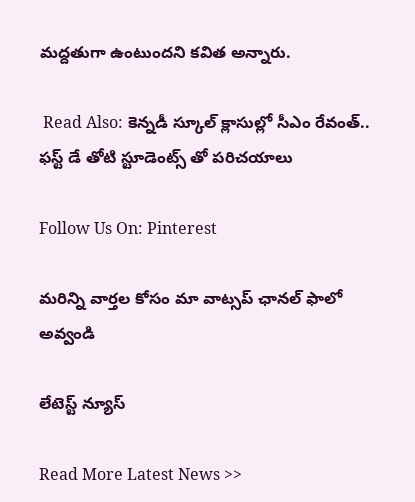మద్దతుగా ఉంటుందని కవిత అన్నారు.

 Read Also: కెన్నడీ స్కూల్ క్లాసుల్లో సీఎం రేవంత్.. ఫస్ట్ డే తోటి స్టూడెంట్స్ తో పరిచయాలు

Follow Us On: Pinterest

మ‌రిన్ని వార్త‌ల కోసం మా వాట్స‌ప్ ఛాన‌ల్ ఫాలో అవ్వండి

లేటెస్ట్ న్యూస్‌

Read More Latest News >>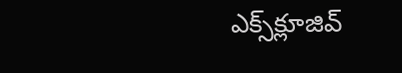ఎక్స్‌క్లూజివ్‌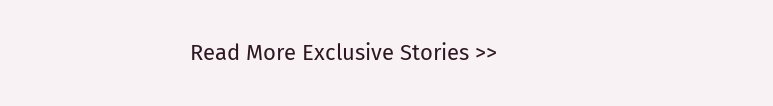Read More Exclusive Stories >>